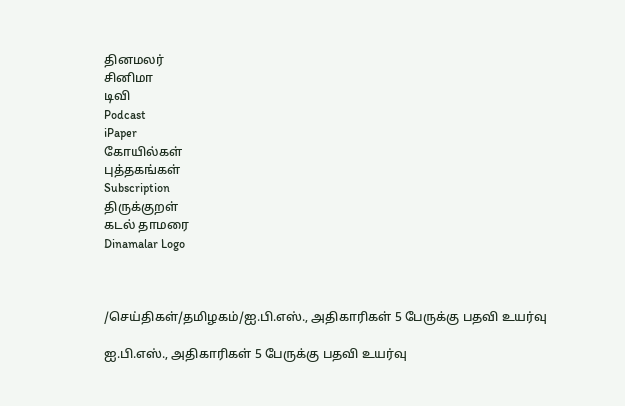தினமலர்
சினிமா
டிவி
Podcast
iPaper
கோயில்கள்
புத்தகங்கள்
Subscription
திருக்குறள்
கடல் தாமரை
Dinamalar Logo



/செய்திகள்/தமிழகம்/ஐ.பி.எஸ்., அதிகாரிகள் 5 பேருக்கு பதவி உயர்வு

ஐ.பி.எஸ்., அதிகாரிகள் 5 பேருக்கு பதவி உயர்வு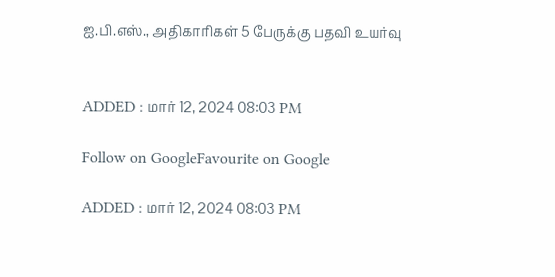ஐ.பி.எஸ்., அதிகாரிகள் 5 பேருக்கு பதவி உயர்வு


ADDED : மார் 12, 2024 08:03 PM

Follow on GoogleFavourite on Google

ADDED : மார் 12, 2024 08:03 PM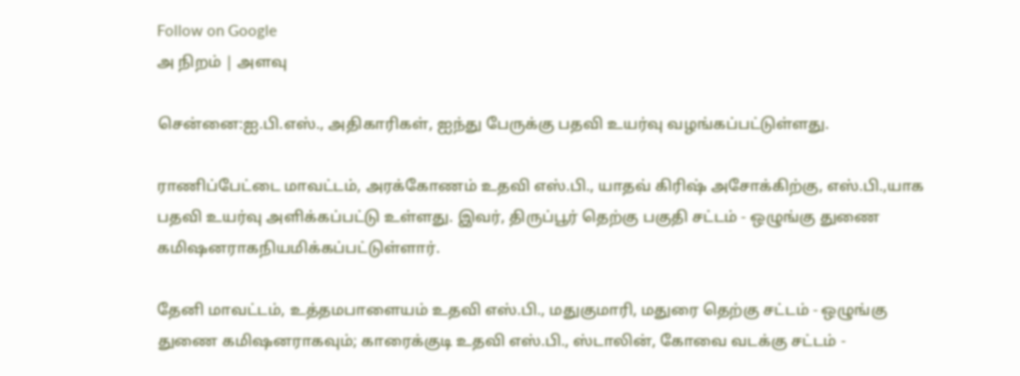Follow on Google
அ நிறம் | அளவு

சென்னை:ஐ.பி.எஸ்., அதிகாரிகள், ஐந்து பேருக்கு பதவி உயர்வு வழங்கப்பட்டுள்ளது.

ராணிப்பேட்டை மாவட்டம், அரக்கோணம் உதவி எஸ்.பி., யாதவ் கிரிஷ் அசோக்கிற்கு, எஸ்.பி.,யாக பதவி உயர்வு அளிக்கப்பட்டு உள்ளது. இவர், திருப்பூர் தெற்கு பகுதி சட்டம் - ஒழுங்கு துணை கமிஷனராகநியமிக்கப்பட்டுள்ளார்.

தேனி மாவட்டம், உத்தமபாளையம் உதவி எஸ்.பி., மதுகுமாரி, மதுரை தெற்கு சட்டம் - ஒழுங்கு துணை கமிஷனராகவும்; காரைக்குடி உதவி எஸ்.பி., ஸ்டாலின், கோவை வடக்கு சட்டம் -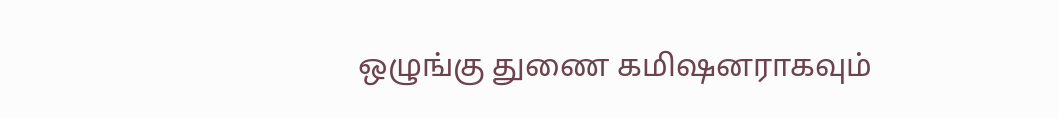ஒழுங்கு துணை கமிஷனராகவும்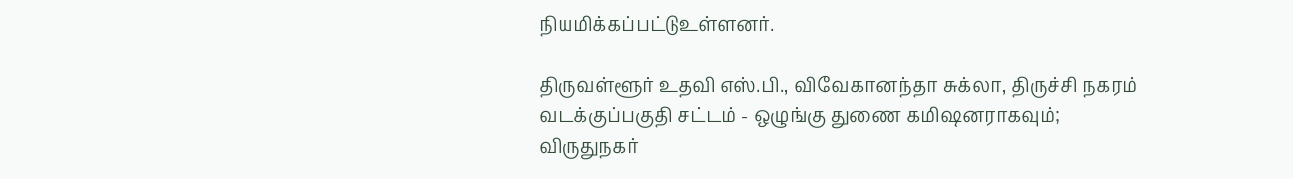நியமிக்கப்பட்டுஉள்ளனர்.

திருவள்ளூர் உதவி எஸ்.பி., விவேகானந்தா சுக்லா, திருச்சி நகரம் வடக்குப்பகுதி சட்டம் - ஒழுங்கு துணை கமிஷனராகவும்; விருதுநகர்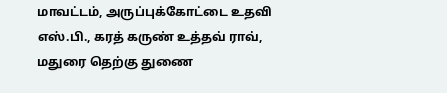மாவட்டம், அருப்புக்கோட்டை உதவி எஸ்.பி., கரத் கருண் உத்தவ் ராவ், மதுரை தெற்கு துணை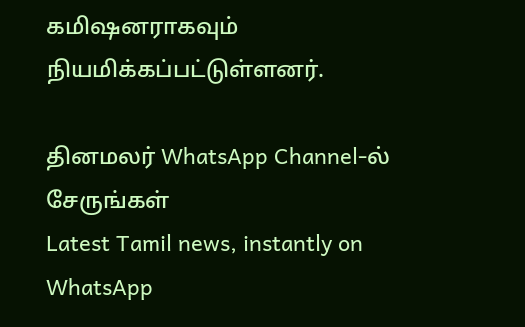கமிஷனராகவும் நியமிக்கப்பட்டுள்ளனர்.

தினமலர் WhatsApp Channel-ல் சேருங்கள்
Latest Tamil news, instantly on WhatsApp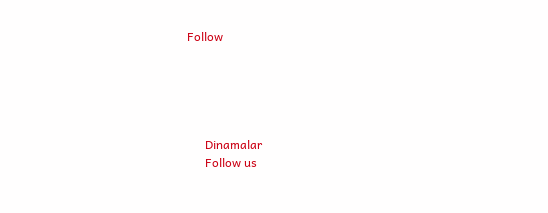Follow





      Dinamalar
      Follow us